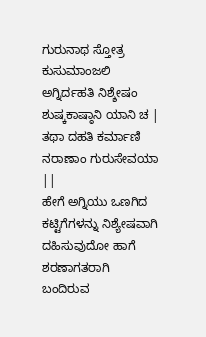ಗುರುನಾಥ ಸ್ತೋತ್ರ ಕುಸುಮಾಂಜಲಿ
ಅಗ್ನಿರ್ದಹತಿ ನಿಶ್ಶೇಷಂ
ಶುಷ್ಕಕಾಷ್ಠಾನಿ ಯಾನಿ ಚ |
ತಥಾ ದಹತಿ ಕರ್ಮಾಣಿ
ನರಾಣಾಂ ಗುರುಸೇವಯಾ ||
ಹೇಗೆ ಅಗ್ನಿಯು ಒಣಗಿದ ಕಟ್ಟಿಗೆಗಳನ್ನು ನಿಶ್ಯೇಷವಾಗಿ ದಹಿಸುವುದೋ ಹಾಗೆ ಶರಣಾಗತರಾಗಿ ಬಂದಿರುವ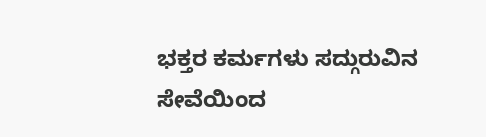ಭಕ್ತರ ಕರ್ಮಗಳು ಸದ್ಗುರುವಿನ ಸೇವೆಯಿಂದ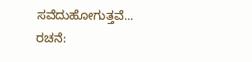ಸವೆದುಹೋಗುತ್ತವೆ...
ರಚನೆ: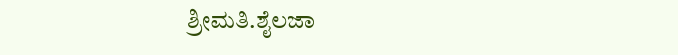ಶ್ರೀಮತಿ.ಶೈಲಜಾ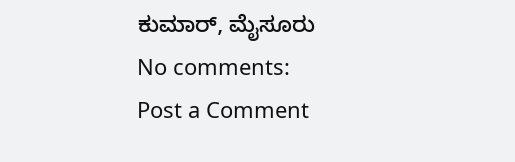ಕುಮಾರ್, ಮೈಸೂರು
No comments:
Post a Comment